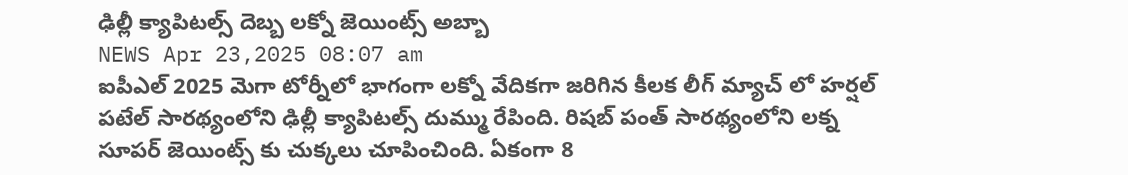ఢిల్లీ క్యాపిటల్స్ దెబ్బ లక్నో జెయింట్స్ అబ్బా
NEWS Apr 23,2025 08:07 am
ఐపీఎల్ 2025 మెగా టోర్నీలో భాగంగా లక్నో వేదికగా జరిగిన కీలక లీగ్ మ్యాచ్ లో హర్షల్ పటేల్ సారథ్యంలోని ఢిల్లీ క్యాపిటల్స్ దుమ్ము రేపింది. రిషబ్ పంత్ సారథ్యంలోని లక్న సూపర్ జెయింట్స్ కు చుక్కలు చూపించింది. ఏకంగా 8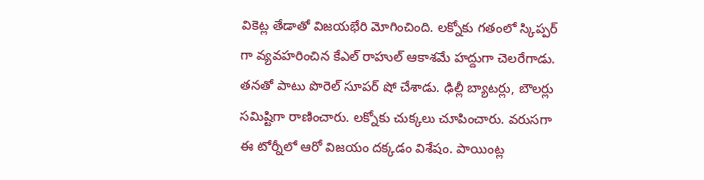వికెట్ల తేడాతో విజయభేరి మోగించింది. లక్నోకు గతంలో స్కిప్పర్ గా వ్యవహరించిన కేఎల్ రాహుల్ ఆకాశమే హద్దుగా చెలరేగాడు. తనతో పాటు పొరెల్ సూపర్ షో చేశాడు. ఢిల్లీ బ్యాటర్లు, బౌలర్లు సమిష్టిగా రాణించారు. లక్నోకు చుక్కలు చూపించారు. వరుసగా ఈ టోర్నీలో ఆరో విజయం దక్కడం విశేషం. పాయింట్ల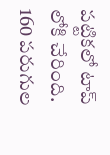పట్టికలో టాప్ లోకి చేరింది. 160 పరుగుల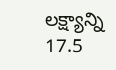లక్ష్యాన్ని 17.5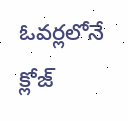ఓవర్లలోనే క్లోజ్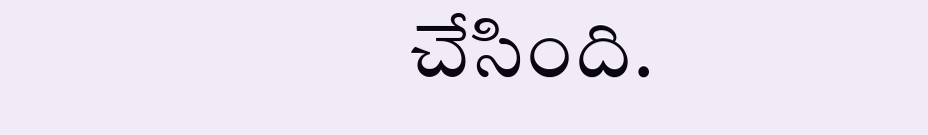చేసింది.